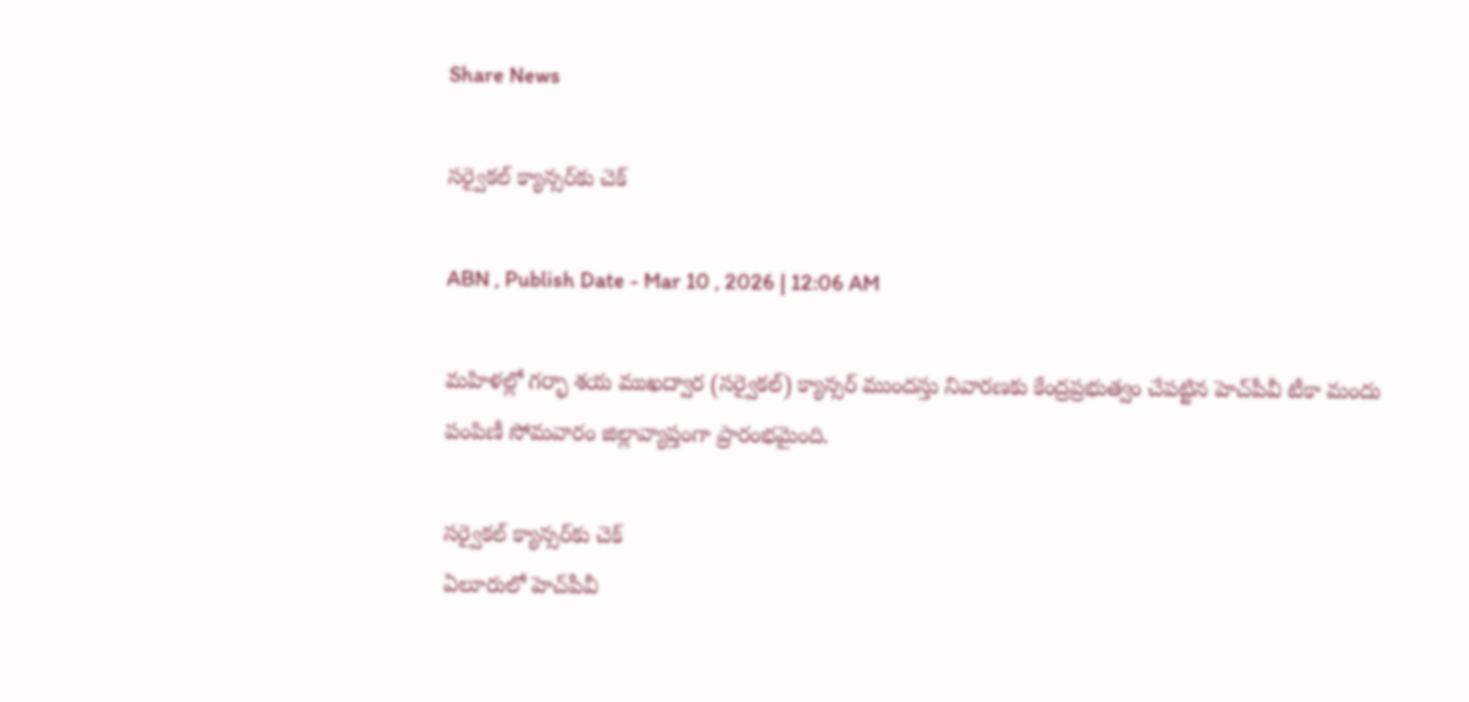Share News

సర్వైకల్‌ క్యాన్సర్‌కు చెక్‌

ABN , Publish Date - Mar 10 , 2026 | 12:06 AM

మహిళల్లో గర్భా శయ ముఖద్వార (సర్వైకల్‌) క్యాన్సర్‌ ముందస్తు నివారణకు కేంద్రప్రభుత్వం చేపట్టిన హెచ్‌పీవీ టీకా మందు పంపిణీ సోమవారం జిల్లావ్యాప్తంగా ప్రారంభమైంది.

సర్వైకల్‌ క్యాన్సర్‌కు చెక్‌
ఏలూరులో హెచ్‌పీవీ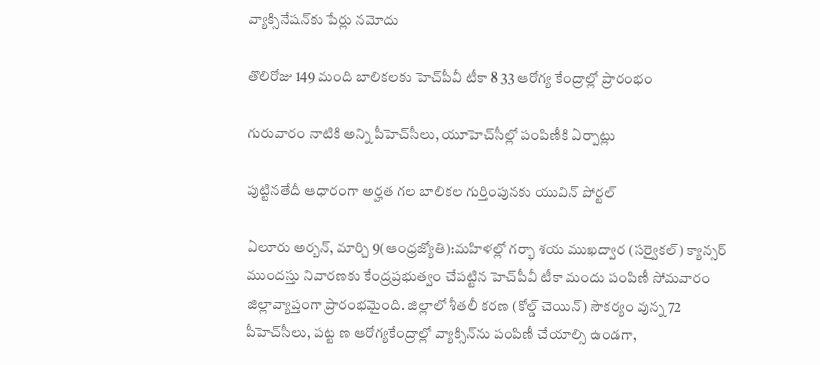వ్యాక్సినేషన్‌కు పేర్లు నమోదు

తొలిరోజు 149 మంది బాలికలకు హెచ్‌పీవీ టీకా 8 33 ఆరోగ్య కేంద్రాల్లో ప్రారంభం

గురువారం నాటికి అన్ని పీహెచ్‌సీలు, యూహెచ్‌సీల్లో పంపిణీకి ఏర్పాట్లు

పుట్టినతేదీ ఆధారంగా అర్హత గల బాలికల గుర్తింపునకు యువిన్‌ పోర్టల్‌

ఏలూరు అర్బన్‌, మార్చి 9(ఆంధ్రజ్యోతి):మహిళల్లో గర్భా శయ ముఖద్వార (సర్వైకల్‌) క్యాన్సర్‌ ముందస్తు నివారణకు కేంద్రప్రభుత్వం చేపట్టిన హెచ్‌పీవీ టీకా మందు పంపిణీ సోమవారం జిల్లావ్యాప్తంగా ప్రారంభమైంది. జిల్లాలో శీతలీ కరణ (కోల్డ్‌ చెయిన్‌) సౌకర్యం వున్న 72 పీహెచ్‌సీలు, పట్ట ణ ఆరోగ్యకేంద్రాల్లో వ్యాక్సిన్‌ను పంపిణీ చేయాల్సి ఉండగా,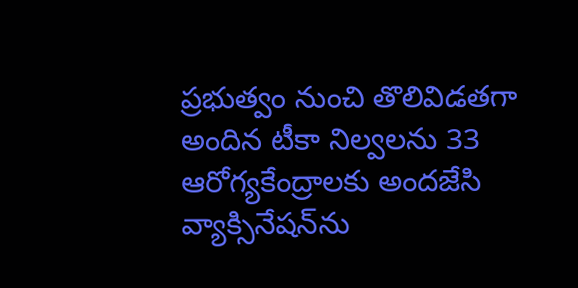ప్రభుత్వం నుంచి తొలివిడతగా అందిన టీకా నిల్వలను 33 ఆరోగ్యకేంద్రాలకు అందజేసి వ్యాక్సినేషన్‌ను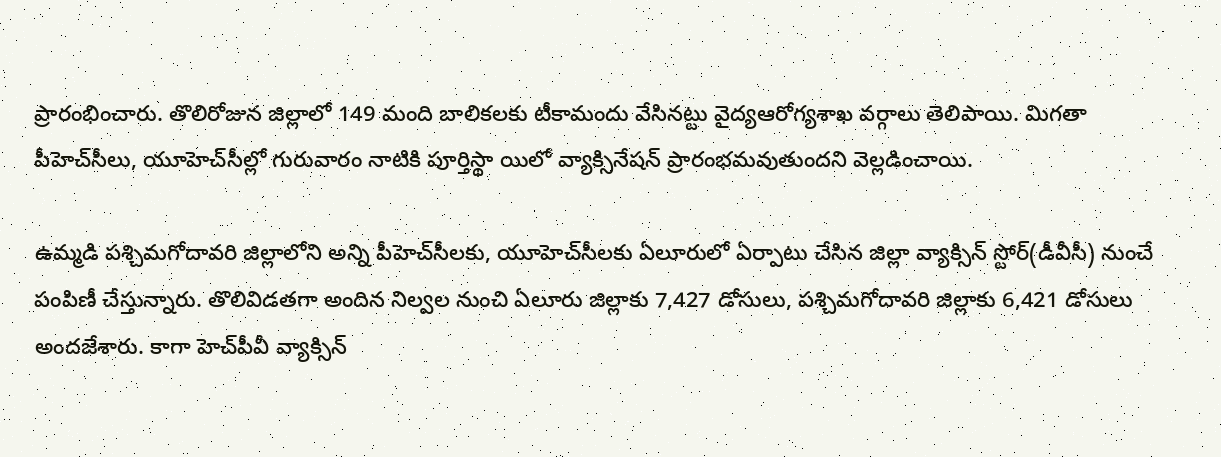ప్రారంభించారు. తొలిరోజున జిల్లాలో 149 మంది బాలికలకు టీకామందు వేసినట్టు వైద్యఆరోగ్యశాఖ వర్గాలు తెలిపాయి. మిగతా పీహెచ్‌సీలు, యూహెచ్‌సీల్లో గురువారం నాటికి పూర్తిస్థా యిలో వ్యాక్సినేషన్‌ ప్రారంభమవుతుందని వెల్లడించాయి.

ఉమ్మడి పశ్చిమగోదావరి జిల్లాలోని అన్ని పీహెచ్‌సీలకు, యూహెచ్‌సీలకు ఏలూరులో ఏర్పాటు చేసిన జిల్లా వ్యాక్సిన్‌ స్టోర్‌(డీవీసీ) నుంచే పంపిణీ చేస్తున్నారు. తొలివిడతగా అందిన నిల్వల నుంచి ఏలూరు జిల్లాకు 7,427 డోసులు, పశ్చిమగోదావరి జిల్లాకు 6,421 డోసులు అందజేశారు. కాగా హెచ్‌పీవీ వ్యాక్సిన్‌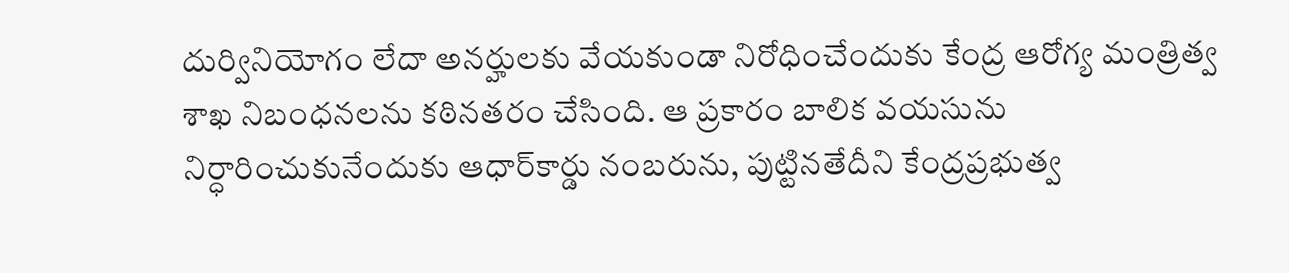దుర్వినియోగం లేదా అనర్హులకు వేయకుండా నిరోధించేందుకు కేంద్ర ఆరోగ్య మంత్రిత్వ శాఖ నిబంధనలను కఠినతరం చేసింది. ఆ ప్రకారం బాలిక వయసును నిర్ధారించుకునేందుకు ఆధార్‌కార్డు నంబరును, పుట్టినతేదీని కేంద్రప్రభుత్వ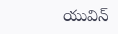యువిన్‌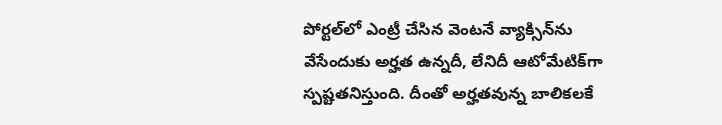పోర్టల్‌లో ఎంట్రీ చేసిన వెంటనే వ్యాక్సిన్‌ను వేసేందుకు అర్హత ఉన్నదీ, లేనిదీ ఆటోమేటిక్‌గా స్పష్టతనిస్తుంది. దీంతో అర్హతవున్న బాలికలకే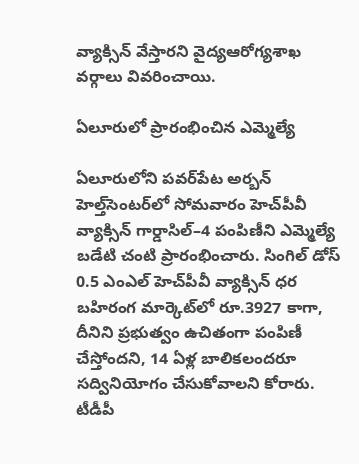వ్యాక్సిన్‌ వేస్తారని వైద్యఆరోగ్యశాఖ వర్గాలు వివరించాయి.

ఏలూరులో ప్రారంభించిన ఎమ్మెల్యే

ఏలూరులోని పవర్‌పేట అర్బన్‌ హెల్త్‌సెంటర్‌లో సోమవారం హెచ్‌పీవీ వ్యాక్సిన్‌ గార్డాసిల్‌–4 పంపిణీని ఎమ్మెల్యే బడేటి చంటి ప్రారంభించారు. సింగిల్‌ డోస్‌ 0.5 ఎంఎల్‌ హెచ్‌పీవీ వ్యాక్సిన్‌ ధర బహిరంగ మార్కెట్‌లో రూ.3927 కాగా, దీనిని ప్రభుత్వం ఉచితంగా పంపిణీ చేస్తోందని, 14 ఏళ్ల బాలికలందరూ సద్వినియోగం చేసుకోవాలని కోరారు. టీడీపీ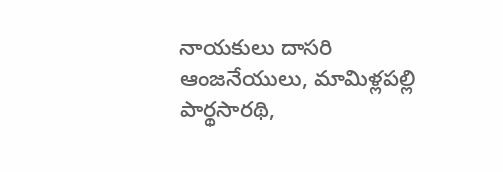నాయకులు దాసరి ఆంజనేయులు, మామిళ్లపల్లి పార్థసారథి,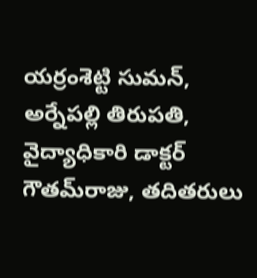యర్రంశెట్టి సుమన్‌, అర్నేపల్లి తిరుపతి, వైద్యాధికారి డాక్టర్‌ గౌతమ్‌రాజు, తదితరులు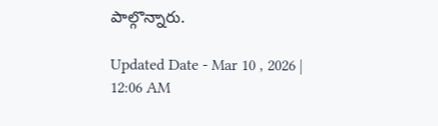పాల్గొన్నారు.

Updated Date - Mar 10 , 2026 | 12:06 AM